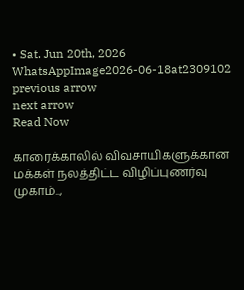• Sat. Jun 20th, 2026
WhatsAppImage2026-06-18at2309102
previous arrow
next arrow
Read Now

காரைக்காலில் விவசாயிகளுக்கான மக்கள் நலத்திட்ட விழிப்புணர்வு முகாம்..,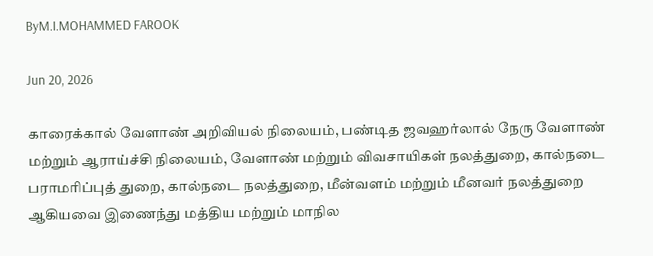ByM.I.MOHAMMED FAROOK

Jun 20, 2026

காரைக்கால் வேளாண் அறிவியல் நிலையம், பண்டித ஜவஹர்லால் நேரு வேளாண் மற்றும் ஆராய்ச்சி நிலையம், வேளாண் மற்றும் விவசாயிகள் நலத்துறை, கால்நடை பராமரிப்புத் துறை, கால்நடை நலத்துறை, மீன்வளம் மற்றும் மீனவர் நலத்துறை ஆகியவை இணைந்து மத்திய மற்றும் மாநில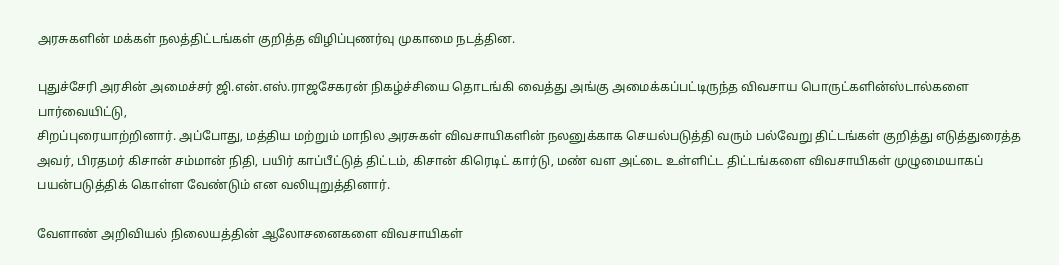அரசுகளின் மக்கள் நலத்திட்டங்கள் குறித்த விழிப்புணர்வு முகாமை நடத்தின.

புதுச்சேரி அரசின் அமைச்சர் ஜி.என்.எஸ்.ராஜசேகரன் நிகழ்ச்சியை தொடங்கி வைத்து அங்கு அமைக்கப்பட்டிருந்த விவசாய பொருட்களின்ஸ்டால்களை பார்வையிட்டு,
சிறப்புரையாற்றினார். அப்போது, மத்திய மற்றும் மாநில அரசுகள் விவசாயிகளின் நலனுக்காக செயல்படுத்தி வரும் பல்வேறு திட்டங்கள் குறித்து எடுத்துரைத்த அவர், பிரதமர் கிசான் சம்மான் நிதி, பயிர் காப்பீட்டுத் திட்டம், கிசான் கிரெடிட் கார்டு, மண் வள அட்டை உள்ளிட்ட திட்டங்களை விவசாயிகள் முழுமையாகப் பயன்படுத்திக் கொள்ள வேண்டும் என வலியுறுத்தினார்.

வேளாண் அறிவியல் நிலையத்தின் ஆலோசனைகளை விவசாயிகள்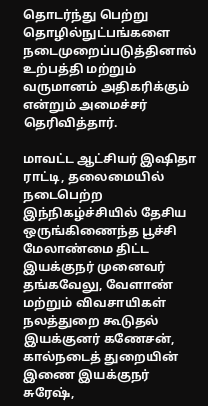தொடர்ந்து பெற்று தொழில்நுட்பங்களை நடைமுறைப்படுத்தினால் உற்பத்தி மற்றும் வருமானம் அதிகரிக்கும் என்றும் அமைச்சர் தெரிவித்தார்.

மாவட்ட ஆட்சியர் இஷிதா ராட்டி, தலைமையில் நடைபெற்ற இந்நிகழ்ச்சியில் தேசிய ஒருங்கிணைந்த பூச்சி மேலாண்மை திட்ட இயக்குநர் முனைவர் தங்கவேலு, வேளாண் மற்றும் விவசாயிகள் நலத்துறை கூடுதல் இயக்குனர் கணேசன்,
கால்நடைத் துறையின் இணை இயக்குநர் சுரேஷ்,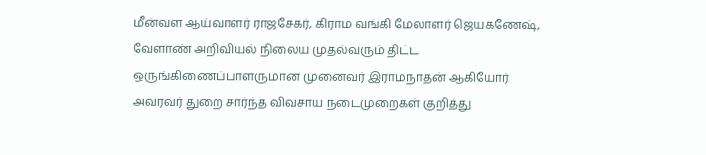மீன்வள ஆய்வாளர் ராஜசேகர், கிராம வங்கி மேலாளர் ஜெயகணேஷ், வேளாண் அறிவியல் நிலைய முதல்வரும் திட்ட ஒருங்கிணைப்பாளருமான முனைவர் இராமநாதன் ஆகியோர் அவரவர் துறை சார்ந்த விவசாய நடைமுறைகள் குறித்து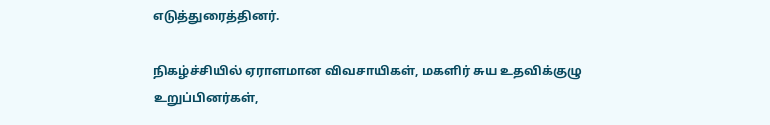எடுத்துரைத்தினர்.

நிகழ்ச்சியில் ஏராளமான விவசாயிகள், மகளிர் சுய உதவிக்குழு உறுப்பினர்கள்,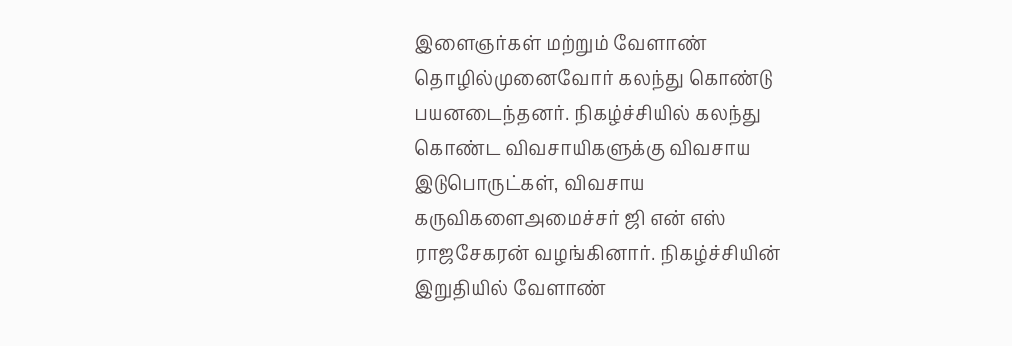இளைஞர்கள் மற்றும் வேளாண் தொழில்முனைவோர் கலந்து கொண்டு பயனடைந்தனர். நிகழ்ச்சியில் கலந்து கொண்ட விவசாயிகளுக்கு விவசாய இடுபொருட்கள், விவசாய கருவிகளைஅமைச்சர் ஜி என் எஸ் ராஜசேகரன் வழங்கினார். நிகழ்ச்சியின் இறுதியில் வேளாண்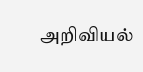அறிவியல்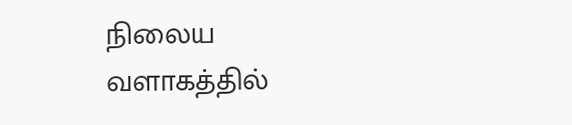நிலைய வளாகத்தில்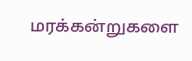மரக்கன்றுகளை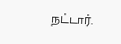நட்டார்.